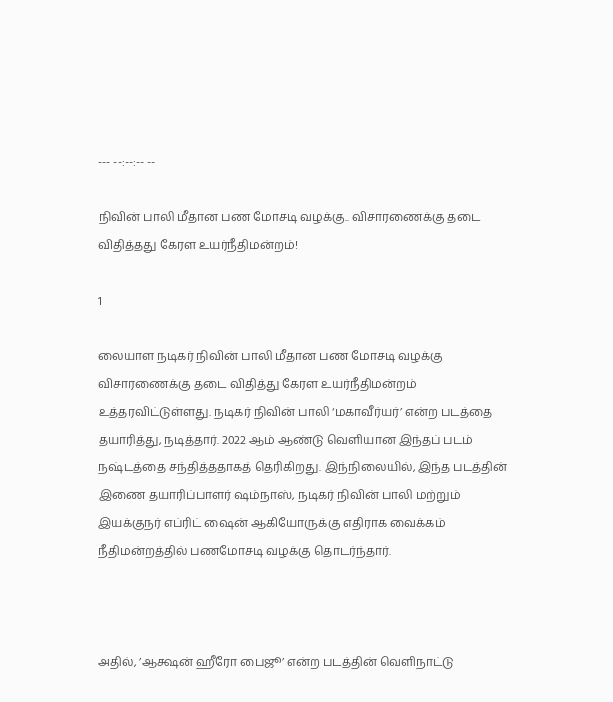--- --:--:-- --

நிவின் பாலி மீதான பண மோசடி வழக்கு.. விசாரணைக்கு தடை விதித்தது கேரள உயர்நீதிமன்றம்!

1

லையாள நடிகர் நிவின் பாலி மீதான பண மோசடி வழக்கு விசாரணைக்கு தடை விதித்து கேரள உயர்நீதிமன்றம் உத்தரவிட்டுள்ளது. நடிகர் நிவின் பாலி ‘மகாவீர்யர்’ என்ற படத்தை தயாரித்து, நடித்தார். 2022 ஆம் ஆண்டு வெளியான இந்தப் படம் நஷ்டத்தை சந்தித்ததாகத் தெரிகிறது. இந்நிலையில், இந்த படத்தின் இணை தயாரிப்பாளர் ஷம்நாஸ், நடிகர் நிவின் பாலி மற்றும் இயக்குநர் எப்ரிட் ஷைன் ஆகியோருக்கு எதிராக வைக்கம் நீதிமன்றத்தில் பணமோசடி வழக்கு தொடர்ந்தார்.



அதில், ’ஆக்ஷன் ஹீரோ பைஜூ’ என்ற படத்தின் வெளிநாட்டு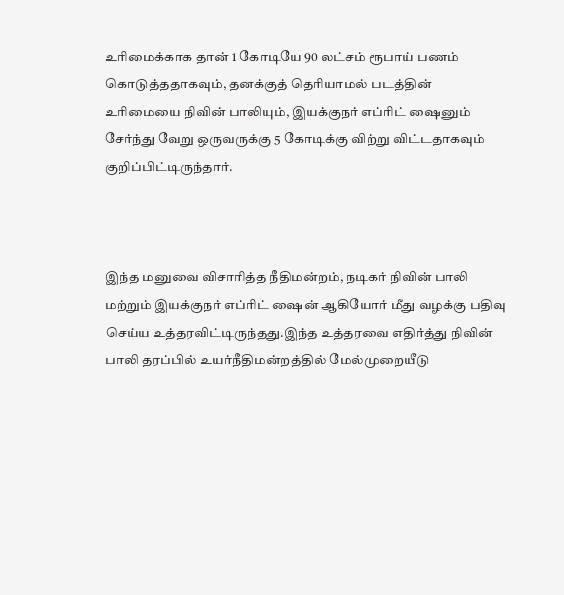உரிமைக்காக தான் 1 கோடியே 90 லட்சம் ரூபாய் பணம் கொடுத்ததாகவும், தனக்குத் தெரியாமல் படத்தின் உரிமையை நிவின் பாலியும், இயக்குநர் எப்ரிட் ஷைனும் சேர்ந்து வேறு ஒருவருக்கு 5 கோடிக்கு விற்று விட்டதாகவும் குறிப்பிட்டிருந்தார்.



இந்த மனுவை விசாரித்த நீதிமன்றம், நடிகர் நிவின் பாலி மற்றும் இயக்குநர் எப்ரிட் ஷைன் ஆகியோர் மீது வழக்கு பதிவு செய்ய உத்தரவிட்டிருந்தது.இந்த உத்தரவை எதிர்த்து நிவின் பாலி தரப்பில் உயர்நீதிமன்றத்தில் மேல்முறையீடு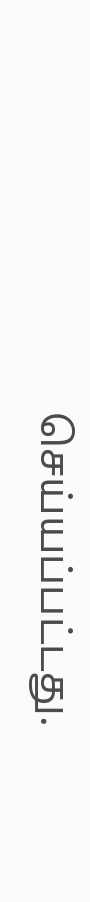செய்யப்பட்டது.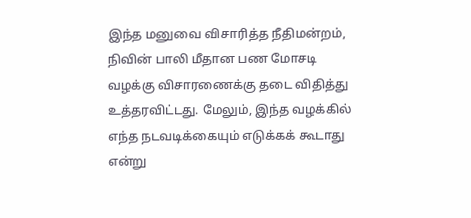இந்த மனுவை விசாரித்த நீதிமன்றம், நிவின் பாலி மீதான பண மோசடி வழக்கு விசாரணைக்கு தடை விதித்து உத்தரவிட்டது. மேலும், இந்த வழக்கில் எந்த நடவடிக்கையும் எடுக்கக் கூடாது என்று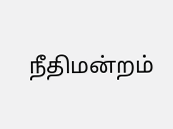நீதிமன்றம்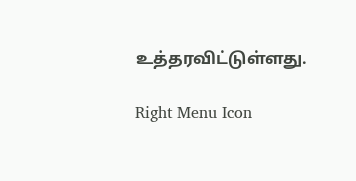உத்தரவிட்டுள்ளது.

Right Menu Icon